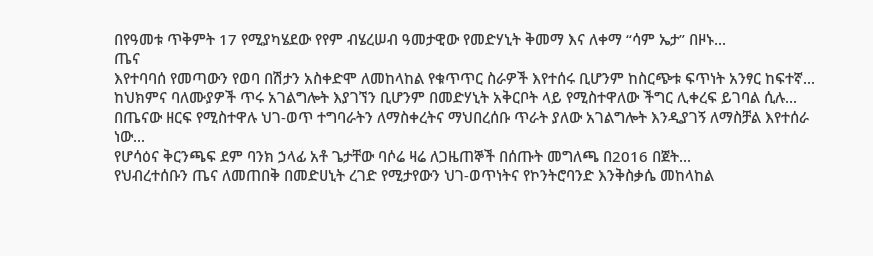በየዓመቱ ጥቅምት 17 የሚያካሄደው የየም ብሄረሠብ ዓመታዊው የመድሃኒት ቅመማ እና ለቀማ “ሳም ኤታ” በዞኑ...
ጤና
እየተባባሰ የመጣውን የወባ በሽታን አስቀድሞ ለመከላከል የቁጥጥር ስራዎች እየተሰሩ ቢሆንም ከስርጭቱ ፍጥነት አንፃር ከፍተኛ...
ከህክምና ባለሙያዎች ጥሩ አገልግሎት እያገኘን ቢሆንም በመድሃኒት አቅርቦት ላይ የሚስተዋለው ችግር ሊቀረፍ ይገባል ሲሉ...
በጤናው ዘርፍ የሚስተዋሉ ህገ-ወጥ ተግባራትን ለማስቀረትና ማህበረሰቡ ጥራት ያለው አገልግሎት እንዲያገኝ ለማስቻል እየተሰራ ነው...
የሆሳዕና ቅርንጫፍ ደም ባንክ ኃላፊ አቶ ጌታቸው ባሶሬ ዛሬ ለጋዜጠኞች በሰጡት መግለጫ በ2016 በጀት...
የህብረተሰቡን ጤና ለመጠበቅ በመድሀኒት ረገድ የሚታየውን ህገ-ወጥነትና የኮንትሮባንድ እንቅስቃሴ መከላከል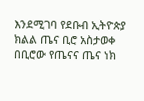እንደሚገባ የደቡብ ኢትዮጵያ ክልል ጤና ቢሮ አስታወቀ
በቢሮው የጤናና ጤና ነክ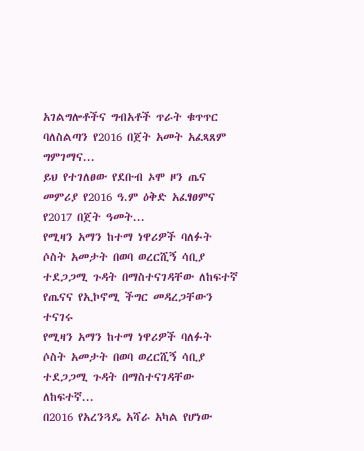አገልግሎቶችና ግብአቶች ጥራት ቁጥጥር ባለስልጣን የ2016 በጀት አመት አፈጻጸም ግምገማና...
ይህ የተገለፀው የደቡብ ኦሞ ዞን ጤና መምሪያ የ2016 ዓ.ም ዕቅድ አፈፃፀምና የ2017 በጀት ዓመት...
የሚዛን አማን ከተማ ነዋሪዎች ባለፉት ሶስት አመታት በወባ ወረርሺኝ ሳቢያ ተደጋጋሚ ጉዳት በማስተናገዳቸው ለከፍተኛ የጤናና የኢኮኖሚ ችግር መዳረጋቸውን ተናገሩ
የሚዛን አማን ከተማ ነዋሪዎች ባለፉት ሶስት አመታት በወባ ወረርሺኝ ሳቢያ ተደጋጋሚ ጉዳት በማስተናገዳቸው ለከፍተኛ...
በ2016 የአረንጓዴ አሻራ አካል የሆነው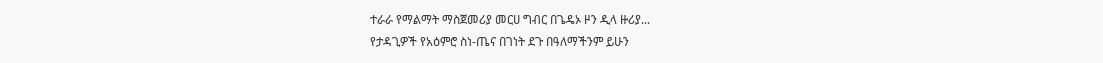ተራራ የማልማት ማስጀመሪያ መርሀ ግብር በጌዴኦ ዞን ዲላ ዙሪያ...
የታዳጊዎች የአዕምሮ ስነ-ጤና በገነት ደጉ በዓለማችንም ይሁን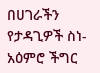በሀገራችን የታዳጊዎች ስነ- አዕምሮ ችግር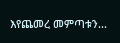እየጨመረ መምጣቱን...